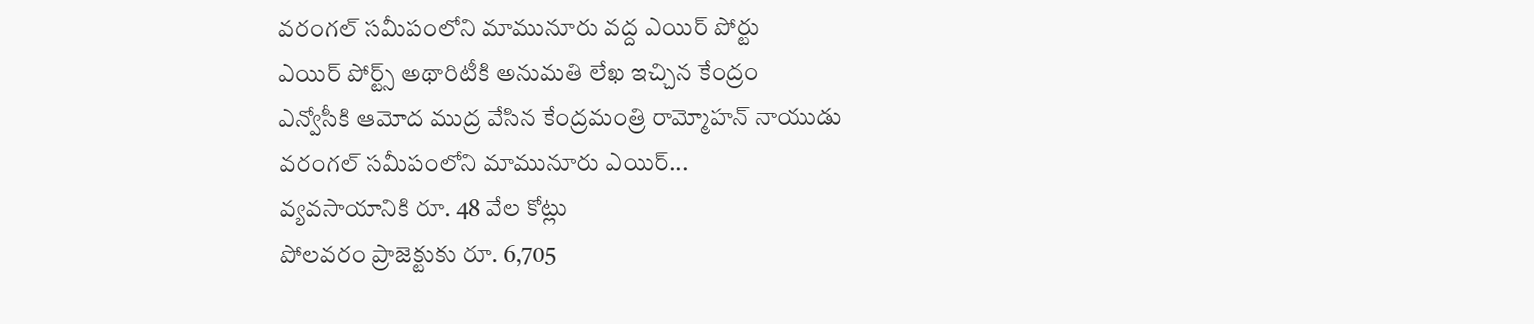వరంగల్ సమీపంలోని మామునూరు వద్ద ఎయిర్ పోర్టు
ఎయిర్ పోర్ట్స్ అథారిటీకి అనుమతి లేఖ ఇచ్చిన కేంద్రం
ఎన్వోసీకి ఆమోద ముద్ర వేసిన కేంద్రమంత్రి రామ్మోహన్ నాయుడు
వరంగల్ సమీపంలోని మామునూరు ఎయిర్...
వ్యవసాయానికి రూ. 48 వేల కోట్లు
పోలవరం ప్రాజెక్టుకు రూ. 6,705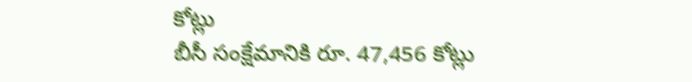కోట్లు
బీసీ సంక్షేమానికి రూ. 47,456 కోట్లు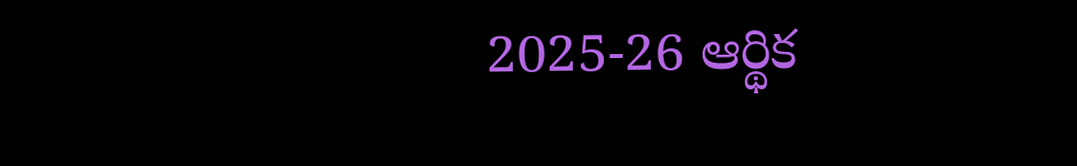2025-26 ఆర్థిక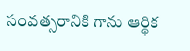సంవత్సరానికి గాను ఆర్థిక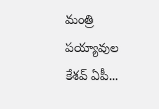మంత్రి పయ్యావుల కేశవ్ ఏపీ...